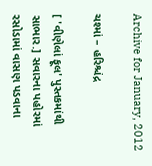Archive for January, 2012

ચશ્માં – હરિશ્ચંદ્ર

[ 'વીણેલાં ફૂલ' પુસ્તકમાંથી સાભાર.] સવારના પહોરમાં રસોડામાં વાસણ પડવાના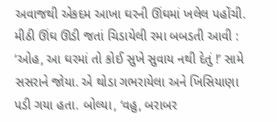અવાજથી એકદમ આખા ઘરની ઊંઘમાં ખલેલ પહોંચી. મીઠી ઊંઘ ઊડી જતાં ચિડાયેલી રમા બબડતી આવી : ‘ઓહ, આ ઘરમાં તો કોઈ સુખે સુવાય નથી દેતું !’ સામે સસરાને જોયા. એ થોડા ગભરાયેલા અને ખિસિયાણા પડી ગયા હતા. બોલ્યા, ‘વહુ, બરાબર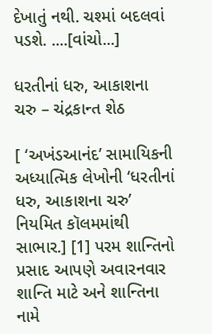દેખાતું નથી. ચશ્માં બદલવાં પડશે. ....[વાંચો...]

ધરતીનાં ધરુ, આકાશના ચરુ – ચંદ્રકાન્ત શેઠ

[ ‘અખંડઆનંદ’ સામાયિકની અધ્યાત્મિક લેખોની ‘ધરતીનાં ધરુ, આકાશના ચરુ’ નિયમિત કૉલમમાંથી સાભાર.] [1] પરમ શાન્તિનો પ્રસાદ આપણે અવારનવાર શાન્તિ માટે અને શાન્તિના નામે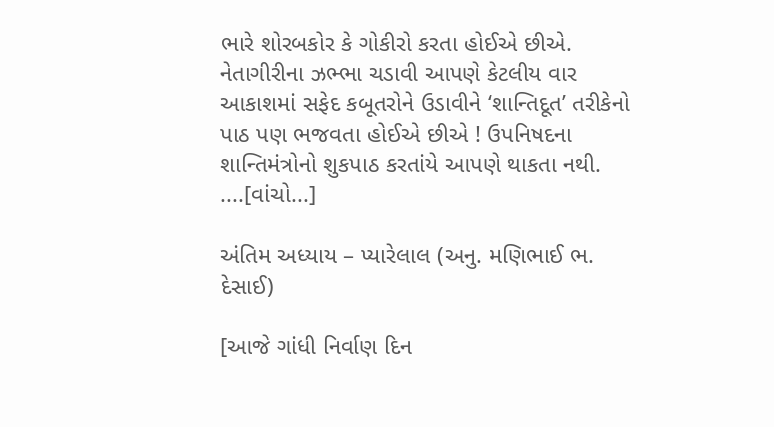ભારે શોરબકોર કે ગોકીરો કરતા હોઈએ છીએ. નેતાગીરીના ઝભ્ભા ચડાવી આપણે કેટલીય વાર આકાશમાં સફેદ કબૂતરોને ઉડાવીને ‘શાન્તિદૂત’ તરીકેનો પાઠ પણ ભજવતા હોઈએ છીએ ! ઉપનિષદના શાન્તિમંત્રોનો શુકપાઠ કરતાંયે આપણે થાકતા નથી. ....[વાંચો...]

અંતિમ અધ્યાય – પ્યારેલાલ (અનુ. મણિભાઈ ભ. દેસાઈ)

[આજે ગાંધી નિર્વાણ દિન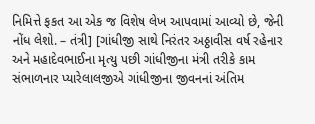નિમિત્તે ફકત આ એક જ વિશેષ લેખ આપવામાં આવ્યો છે, જેની નોંધ લેશો. – તંત્રી] [ગાંધીજી સાથે નિરંતર અઠ્ઠાવીસ વર્ષ રહેનાર અને મહાદેવભાઈના મૃત્યુ પછી ગાંધીજીના મંત્રી તરીકે કામ સંભાળનાર પ્યારેલાલજીએ ગાંધીજીના જીવનનાં અંતિમ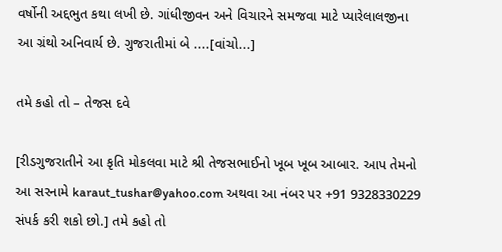વર્ષોની અદ્દભુત કથા લખી છે. ગાંધીજીવન અને વિચારને સમજવા માટે પ્યારેલાલજીના આ ગ્રંથો અનિવાર્ય છે. ગુજરાતીમાં બે ....[વાંચો...]

તમે કહો તો – તેજસ દવે

[રીડગુજરાતીને આ કૃતિ મોકલવા માટે શ્રી તેજસભાઈનો ખૂબ ખૂબ આબાર. આપ તેમનો આ સરનામે karaut_tushar@yahoo.com અથવા આ નંબર પર +91 9328330229 સંપર્ક કરી શકો છો.] તમે કહો તો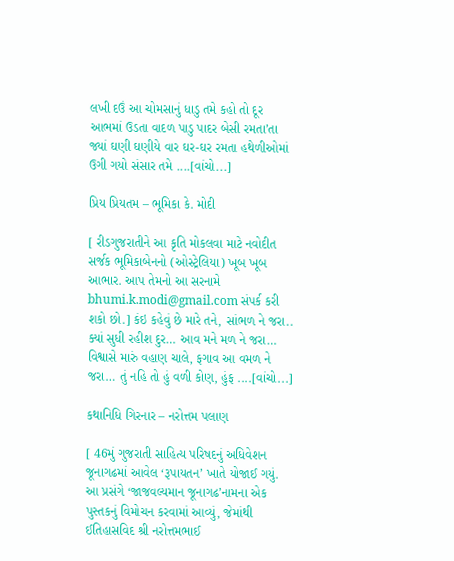લખી દઉં આ ચોમસાનું ધાડુ તમે કહો તો દૂર આભમાં ઉડતા વાદળ પાડુ પાદર બેસી રમતા’તા જ્યાં ઘણી ઘણીયે વાર ઘર-ઘર રમતા હથેળીઓમાં ઉગી ગયો સંસાર તમે ....[વાંચો...]

પ્રિય પ્રિયતમ – ભૂમિકા કે. મોદી

[ રીડગુજરાતીને આ કૃતિ મોકલવા માટે નવોદીત સર્જક ભૂમિકાબેનનો (ઓસ્ટ્રેલિયા) ખૂબ ખૂબ આભાર. આપ તેમનો આ સરનામે bhumi.k.modi@gmail.com સંપર્ક કરી શકો છો.] કંઇ કહેવું છે મારે તને, સાંભળ ને જરા.. ક્યાં સુધી રહીશ દુર… આવ મને મળ ને જરા… વિશ્વાસે મારું વહાણ ચાલે, ફગાવ આ વમળ ને જરા… તું નહિ તો હું વળી કોણ, હુંફ ....[વાંચો...]

કથાનિધિ ગિરનાર – નરોત્તમ પલાણ

[ 46મું ગુજરાતી સાહિત્ય પરિષદનું અધિવેશન જૂનાગઢમાં આવેલ ‘રૂપાયતન’ ખાતે યોજાઈ ગયું. આ પ્રસંગે ‘જાજવલ્યમાન જૂનાગઢ’નામના એક પુસ્તકનું વિમોચન કરવામાં આવ્યું, જેમાંથી ઈતિહાસવિદ શ્રી નરોત્તમભાઈ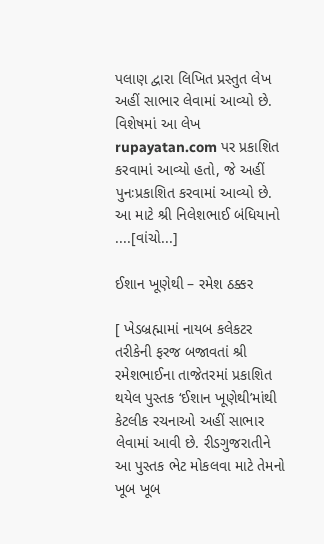પલાણ દ્વારા લિખિત પ્રસ્તુત લેખ અહીં સાભાર લેવામાં આવ્યો છે. વિશેષમાં આ લેખ rupayatan.com પર પ્રકાશિત કરવામાં આવ્યો હતો, જે અહીં પુનઃપ્રકાશિત કરવામાં આવ્યો છે. આ માટે શ્રી નિલેશભાઈ બંધિયાનો ....[વાંચો...]

ઈશાન ખૂણેથી – રમેશ ઠક્કર

[ ખેડબ્રહ્મામાં નાયબ કલેકટર તરીકેની ફરજ બજાવતાં શ્રી રમેશભાઈના તાજેતરમાં પ્રકાશિત થયેલ પુસ્તક ‘ઈશાન ખૂણેથી’માંથી કેટલીક રચનાઓ અહીં સાભાર લેવામાં આવી છે. રીડગુજરાતીને આ પુસ્તક ભેટ મોકલવા માટે તેમનો ખૂબ ખૂબ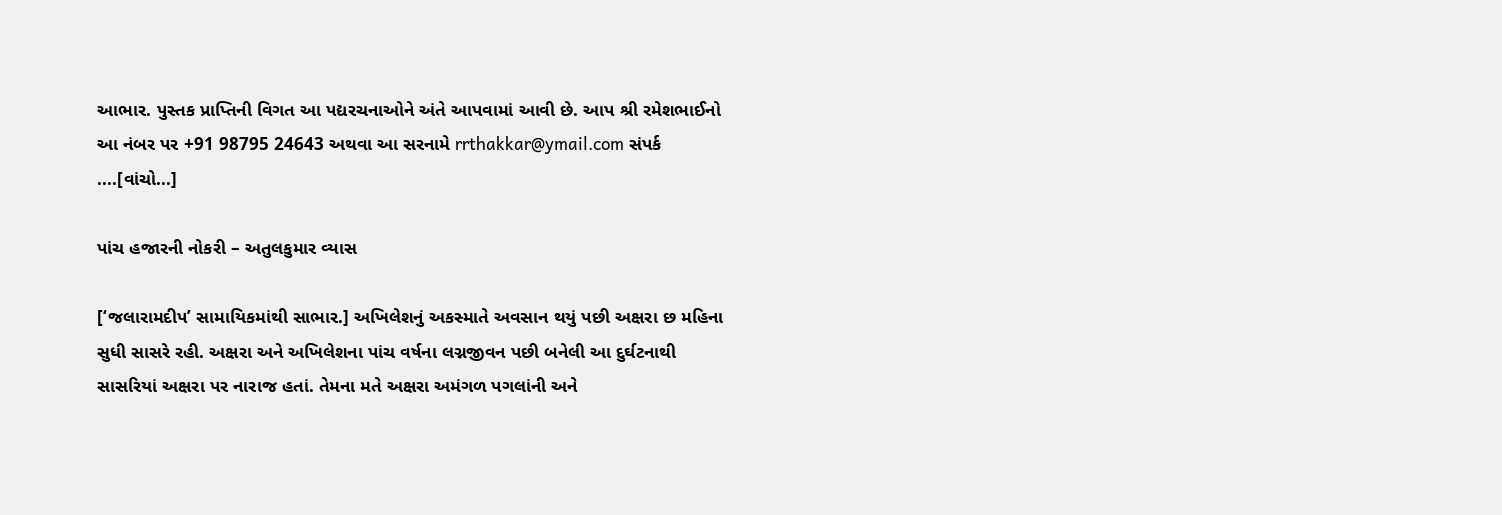આભાર. પુસ્તક પ્રાપ્તિની વિગત આ પદ્યરચનાઓને અંતે આપવામાં આવી છે. આપ શ્રી રમેશભાઈનો આ નંબર પર +91 98795 24643 અથવા આ સરનામે rrthakkar@ymail.com સંપર્ક ....[વાંચો...]

પાંચ હજારની નોકરી – અતુલકુમાર વ્યાસ

[‘જલારામદીપ’ સામાયિકમાંથી સાભાર.] અખિલેશનું અકસ્માતે અવસાન થયું પછી અક્ષરા છ મહિના સુધી સાસરે રહી. અક્ષરા અને અખિલેશના પાંચ વર્ષના લગ્નજીવન પછી બનેલી આ દુર્ઘટનાથી સાસરિયાં અક્ષરા પર નારાજ હતાં. તેમના મતે અક્ષરા અમંગળ પગલાંની અને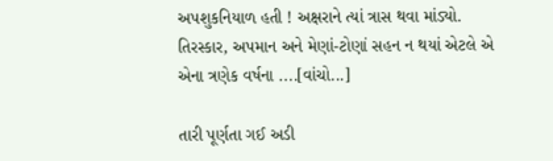અપશુકનિયાળ હતી ! અક્ષરાને ત્યાં ત્રાસ થવા માંડ્યો. તિરસ્કાર, અપમાન અને મેણાં-ટોણાં સહન ન થયાં એટલે એ એના ત્રણેક વર્ષના ....[વાંચો...]

તારી પૂર્ણતા ગઈ અડી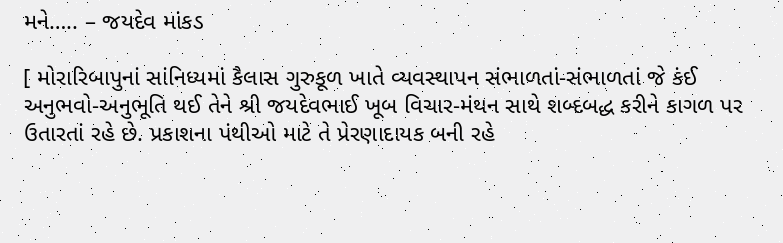મને….. – જયદેવ માંકડ

[ મોરારિબાપુનાં સાંનિધ્યમાં કૈલાસ ગુરુકૂળ ખાતે વ્યવસ્થાપન સંભાળતાં-સંભાળતાં જે કંઈ અનુભવો-અનુભૂતિ થઈ તેને શ્રી જયદેવભાઈ ખૂબ વિચાર-મંથન સાથે શબ્દબદ્ધ કરીને કાગળ પર ઉતારતાં રહે છે. પ્રકાશના પંથીઓ માટે તે પ્રેરણાદાયક બની રહે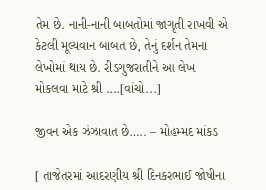તેમ છે. નાની-નાની બાબતોમાં જાગૃતી રાખવી એ કેટલી મૂલ્યવાન બાબત છે, તેનું દર્શન તેમના લેખોમાં થાય છે. રીડગુજરાતીને આ લેખ મોકલવા માટે શ્રી ....[વાંચો...]

જીવન એક ઝંઝાવાત છે….. – મોહમ્મદ માંકડ

[ તાજેતરમાં આદરણીય શ્રી દિનકરભાઈ જોષીના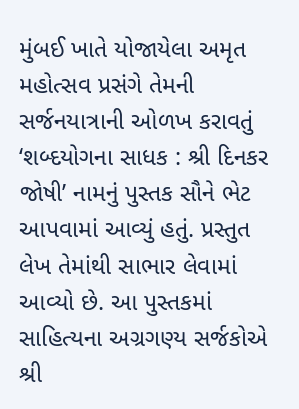મુંબઈ ખાતે યોજાયેલા અમૃત મહોત્સવ પ્રસંગે તેમની સર્જનયાત્રાની ઓળખ કરાવતું ‘શબ્દયોગના સાધક : શ્રી દિનકર જોષી’ નામનું પુસ્તક સૌને ભેટ આપવામાં આવ્યું હતું. પ્રસ્તુત લેખ તેમાંથી સાભાર લેવામાં આવ્યો છે. આ પુસ્તકમાં સાહિત્યના અગ્રગણ્ય સર્જકોએ શ્રી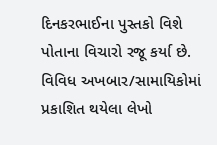દિનકરભાઈના પુસ્તકો વિશે પોતાના વિચારો રજૂ કર્યા છે. વિવિધ અખબાર/સામાયિકોમાં પ્રકાશિત થયેલા લેખો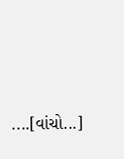....[વાંચો...]